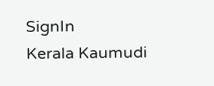SignIn
Kerala Kaumudi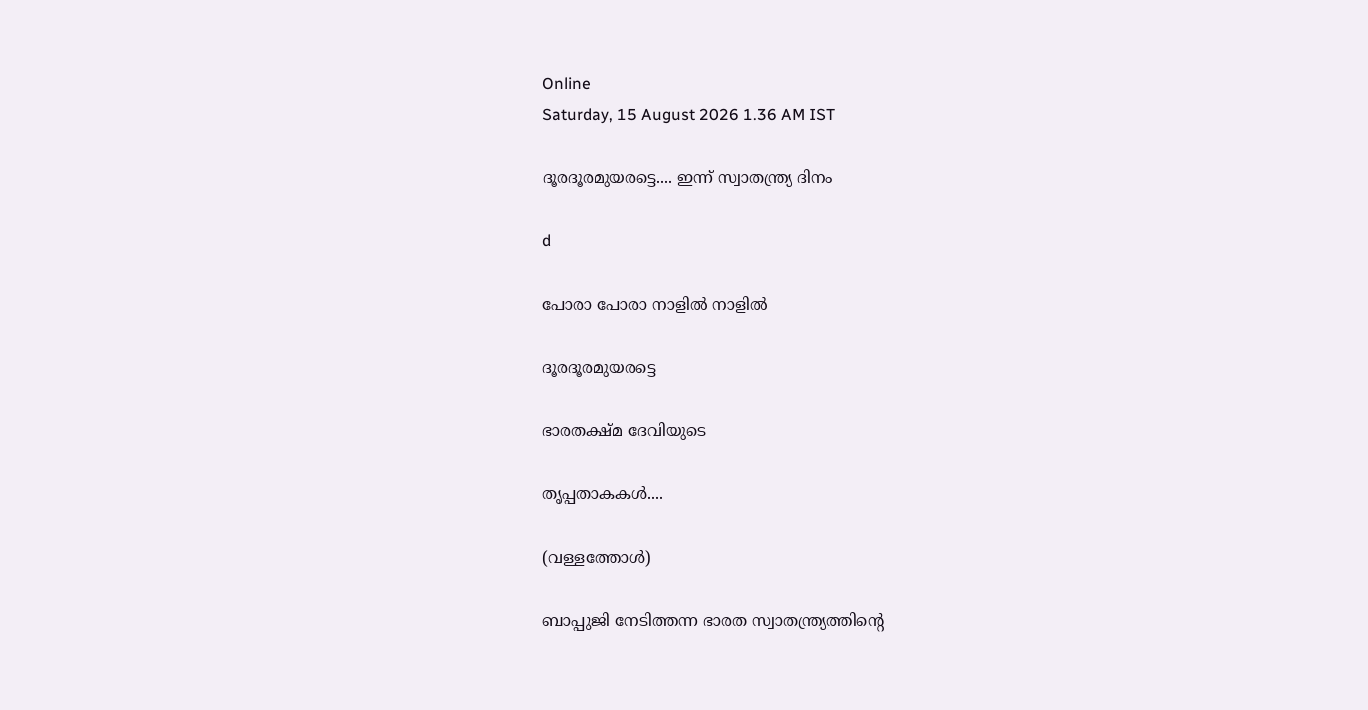Online
Saturday, 15 August 2026 1.36 AM IST

ദൂരദൂരമുയരട്ടെ.... ഇന്ന് സ്വാതന്ത്ര്യ ദിനം

d

പോരാ പോരാ നാളിൽ നാളിൽ

ദൂരദൂരമുയരട്ടെ

ഭാരതക്ഷ്മ ദേവിയുടെ

തൃപ്പതാകകൾ....

(വള്ളത്തോൾ)

ബാപ്പുജി നേടിത്തന്ന ഭാരത സ്വാതന്ത്ര്യത്തിന്റെ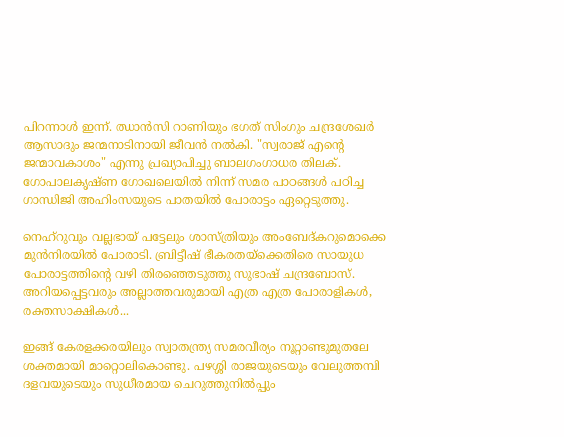പിറന്നാൾ ഇന്ന്. ഝാൻസി റാണിയും ഭഗത് സിംഗും ചന്ദ്രശേഖർ ആസാദും ജന്മനാടിനായി ജീവൻ നൽകി. "സ്വരാജ് എന്റെ ജന്മാവകാശം" എന്നു പ്രഖ്യാപിച്ചു ബാലഗംഗാധര തിലക്. ഗോപാലകൃഷ്ണ ഗോഖലെയിൽ നിന്ന് സമര പാഠങ്ങൾ പഠിച്ച ഗാന്ധിജി അഹിംസയുടെ പാതയിൽ പോരാട്ടം ഏറ്റെടുത്തു.

നെഹ്റുവും വല്ലഭായ് പട്ടേലും ശാസ്ത്രിയും അംബേദ്‌കറുമൊക്കെ മുൻനിരയിൽ പോരാടി. ബ്രിട്ടീഷ് ഭീകരതയ്ക്കെതിരെ സായുധ പോരാട്ടത്തിന്റെ വഴി തിരഞ്ഞെടുത്തു സുഭാഷ് ചന്ദ്രബോസ്. അറിയപ്പെട്ടവരും അല്ലാത്തവരുമായി എത്ര എത്ര പോരാളികൾ, രക്തസാക്ഷികൾ...

ഇങ്ങ് കേരളക്കരയിലും സ്വാതന്ത്ര്യ സമരവീര്യം നൂറ്റാണ്ടുമുതലേ ശക്തമായി മാറ്റൊലികൊണ്ടു. പഴശ്ശി രാജയുടെയും വേലുത്തമ്പി ദളവയുടെയും സുധീരമായ ചെറുത്തുനിൽപ്പും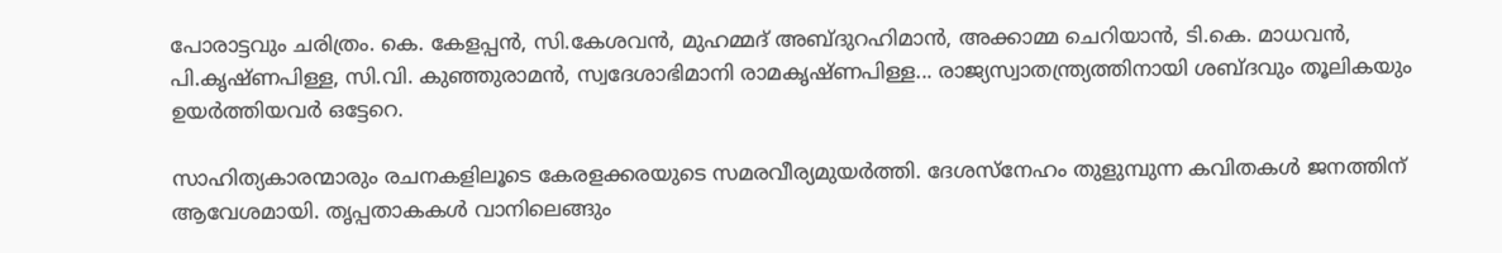പോരാട്ടവും ചരിത്രം. കെ. കേളപ്പൻ, സി.കേശവൻ, മുഹമ്മദ് അബ്ദുറഹിമാൻ, അക്കാമ്മ ചെറിയാൻ, ടി.കെ. മാധവൻ, പി.കൃഷ്ണപിള്ള, സി.വി. കുഞ്ഞുരാമൻ, സ്വദേശാഭിമാനി രാമകൃഷ്ണപിള്ള... രാജ്യസ്വാതന്ത്ര്യത്തിനായി ശബ്ദവും തൂലികയും ഉയർത്തിയവർ ഒട്ടേറെ.

സാഹിത്യകാരന്മാരും രചനകളിലൂടെ കേരളക്കരയുടെ സമരവീര്യമുയർത്തി. ദേശസ്നേഹം തുളുമ്പുന്ന കവിതകൾ ജനത്തിന് ആവേശമായി. തൃപ്പതാകകൾ വാനിലെങ്ങും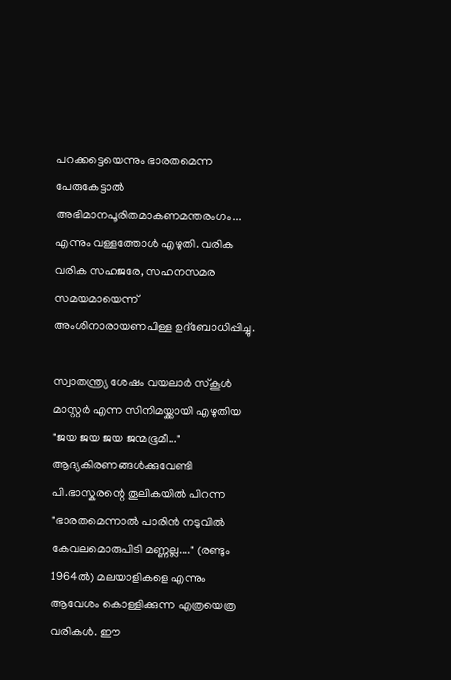പറക്കട്ടെയെന്നും ഭാരതമെന്ന പേരുകേട്ടാൽ അഭിമാനപൂരിതമാകണമന്തരംഗം... എന്നും വള്ളത്തോൾ എഴുതി. വരിക വരിക സഹജരേ, സഹനസമര സമയമായെന്ന് അംശിനാരായണപിള്ള ഉദ്ബോധിപ്പിച്ചു.

സ്വാതന്ത്ര്യ ശേഷം വയലാർ സ്കൂൾ മാസ്റ്റർ എന്ന സിനിമയ്ക്കായി എഴുതിയ "ജയ ജയ ജയ ജന്മഭൂമീ..." ആദ്യകിരണങ്ങൾക്കുവേണ്ടി പി.ഭാസ്കരന്റെ തൂലികയിൽ പിറന്ന "ഭാരതമെന്നാൽ പാരിൻ നടുവിൽ കേവലമൊരുപിടി മണ്ണല്ല...." (രണ്ടും 1964ൽ) മലയാളികളെ എന്നും ആവേശം കൊള്ളിക്കുന്ന എത്രയെത്ര വരികൾ. ഈ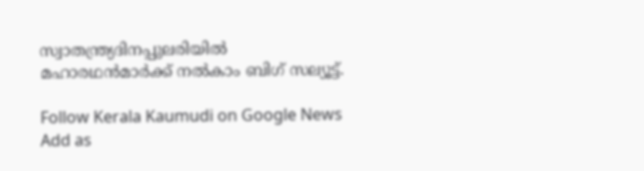സ്വാതന്ത്ര്യദിനപ്പുലരിയിൽ മഹാരഥൻമാർക്ക് നൽകാം ബിഗ് സല്യൂട്ട്.

Follow Kerala Kaumudi on Google News Add as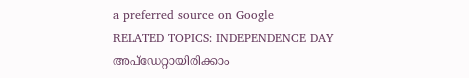a preferred source on Google
RELATED TOPICS: INDEPENDENCE DAY
അപ്ഡേറ്റായിരിക്കാം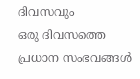ദിവസവും
ഒരു ദിവസത്തെ പ്രധാന സംഭവങ്ങൾ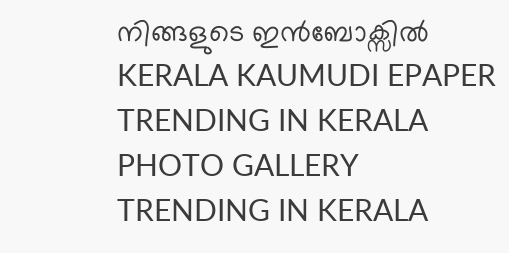നിങ്ങളുടെ ഇൻബോക്സിൽ
KERALA KAUMUDI EPAPER
TRENDING IN KERALA
PHOTO GALLERY
TRENDING IN KERALA